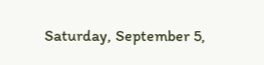Saturday, September 5,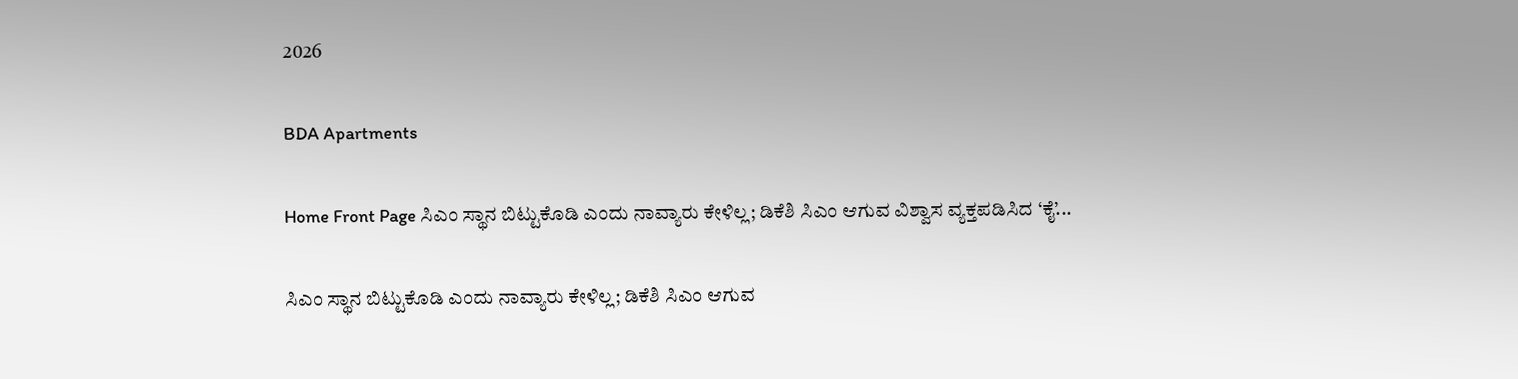2026

BDA Apartments

Home Front Page ಸಿಎಂ ಸ್ಥಾನ ಬಿಟ್ಟುಕೊಡಿ ಎಂದು ನಾವ್ಯಾರು ಕೇಳಿಲ್ಲ; ಡಿಕೆಶಿ ಸಿಎಂ ಆಗುವ ವಿಶ್ವಾಸ ವ್ಯಕ್ತಪಡಿಸಿದ ‘ಕೈ’...

ಸಿಎಂ ಸ್ಥಾನ ಬಿಟ್ಟುಕೊಡಿ ಎಂದು ನಾವ್ಯಾರು ಕೇಳಿಲ್ಲ; ಡಿಕೆಶಿ ಸಿಎಂ ಆಗುವ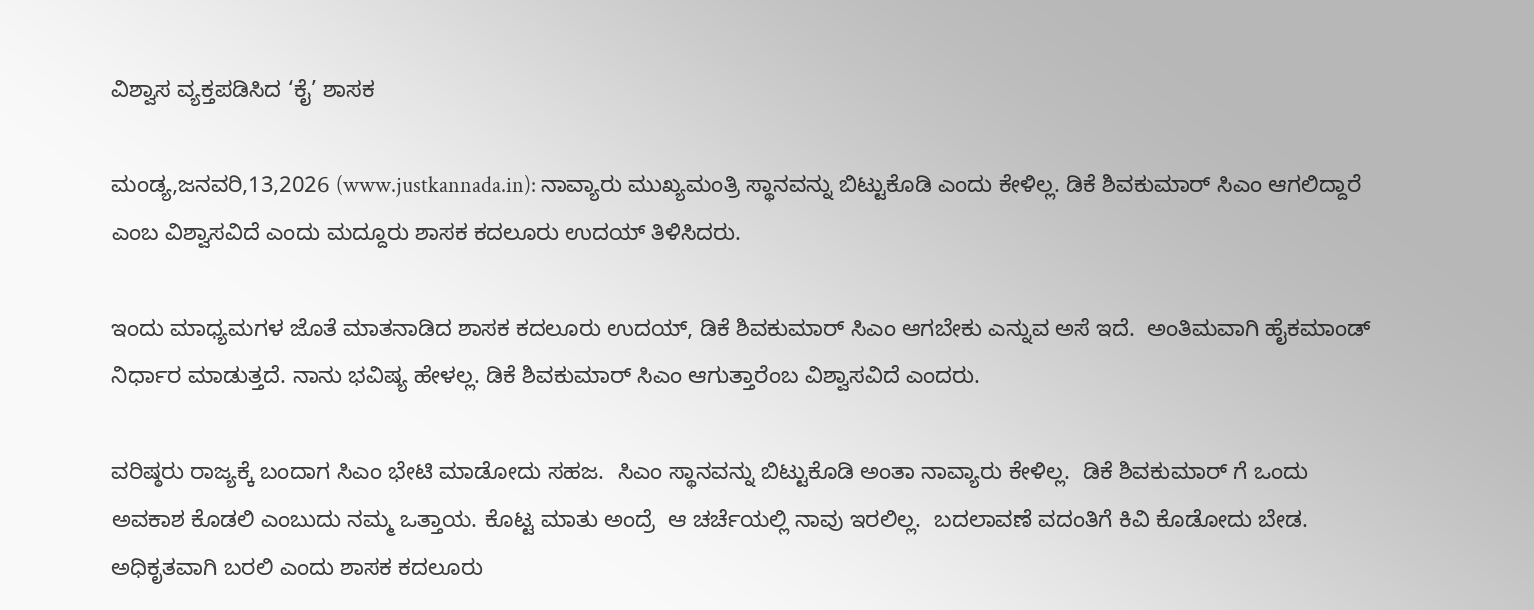ವಿಶ್ವಾಸ ವ್ಯಕ್ತಪಡಿಸಿದ ‘ಕೈ’ ಶಾಸಕ

ಮಂಡ್ಯ,ಜನವರಿ,13,2026 (www.justkannada.in): ನಾವ್ಯಾರು ಮುಖ್ಯಮಂತ್ರಿ ಸ್ಥಾನವನ್ನು ಬಿಟ್ಟುಕೊಡಿ ಎಂದು ಕೇಳಿಲ್ಲ. ಡಿಕೆ ಶಿವಕುಮಾರ್ ಸಿಎಂ ಆಗಲಿದ್ದಾರೆ ಎಂಬ ವಿಶ್ವಾಸವಿದೆ ಎಂದು ಮದ್ದೂರು ಶಾಸಕ ಕದಲೂರು ಉದಯ್ ತಿಳಿಸಿದರು.

ಇಂದು ಮಾಧ್ಯಮಗಳ ಜೊತೆ ಮಾತನಾಡಿದ ಶಾಸಕ ಕದಲೂರು ಉದಯ್, ಡಿಕೆ ಶಿವಕುಮಾರ್ ಸಿಎಂ ಆಗಬೇಕು ಎನ್ನುವ ಅಸೆ ಇದೆ.  ಅಂತಿಮವಾಗಿ ಹೈಕಮಾಂಡ್ ನಿರ್ಧಾರ ಮಾಡುತ್ತದೆ. ನಾನು ಭವಿಷ್ಯ ಹೇಳಲ್ಲ. ಡಿಕೆ ಶಿವಕುಮಾರ್ ಸಿಎಂ ಆಗುತ್ತಾರೆಂಬ ವಿಶ್ವಾಸವಿದೆ ಎಂದರು.

ವರಿಷ್ಠರು ರಾಜ್ಯಕ್ಕೆ ಬಂದಾಗ ಸಿಎಂ ಭೇಟಿ ಮಾಡೋದು ಸಹಜ.  ಸಿಎಂ ಸ್ಥಾನವನ್ನು ಬಿಟ್ಟುಕೊಡಿ ಅಂತಾ ನಾವ್ಯಾರು ಕೇಳಿಲ್ಲ.  ಡಿಕೆ ಶಿವಕುಮಾರ್ ಗೆ ಒಂದು ಅವಕಾಶ ಕೊಡಲಿ ಎಂಬುದು ನಮ್ಮ ಒತ್ತಾಯ. ಕೊಟ್ಟ ಮಾತು ಅಂದ್ರೆ  ಆ ಚರ್ಚೆಯಲ್ಲಿ ನಾವು ಇರಲಿಲ್ಲ.  ಬದಲಾವಣೆ ವದಂತಿಗೆ ಕಿವಿ ಕೊಡೋದು ಬೇಡ. ಅಧಿಕೃತವಾಗಿ ಬರಲಿ ಎಂದು ಶಾಸಕ ಕದಲೂರು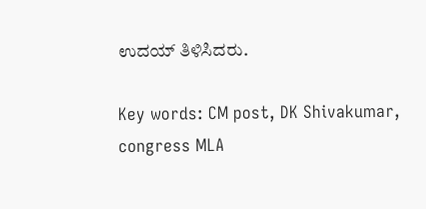ಉದಯ್ ತಿಳಿಸಿದರು.

Key words: CM post, DK Shivakumar,  congress MLA